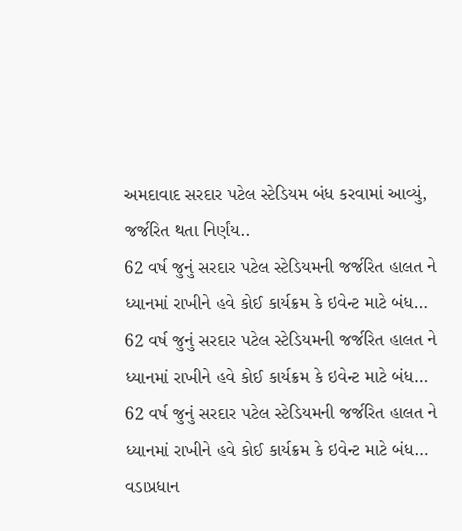અમદાવાદ સરદાર પટેલ સ્ટેડિયમ બંધ કરવામાં આવ્યું, જર્જરિત થતા નિર્ણંય..
62 વર્ષ જુનું સરદાર પટેલ સ્ટેડિયમની જર્જરિત હાલત ને ધ્યાનમાં રાખીને હવે કોઈ કાર્યક્રમ કે ઇવેન્ટ માટે બંધ…
62 વર્ષ જુનું સરદાર પટેલ સ્ટેડિયમની જર્જરિત હાલત ને ધ્યાનમાં રાખીને હવે કોઈ કાર્યક્રમ કે ઇવેન્ટ માટે બંધ…
62 વર્ષ જુનું સરદાર પટેલ સ્ટેડિયમની જર્જરિત હાલત ને ધ્યાનમાં રાખીને હવે કોઈ કાર્યક્રમ કે ઇવેન્ટ માટે બંધ…
વડાપ્રધાન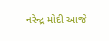નરેન્દ્ર મોદી આજે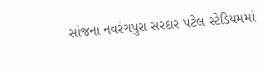સાંજના નવરંગપુરા સરદાર પટેલ સ્ટેડિયમમાં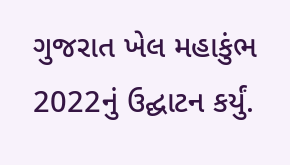ગુજરાત ખેલ મહાકુંભ 2022નું ઉદ્ઘાટન કર્યું.